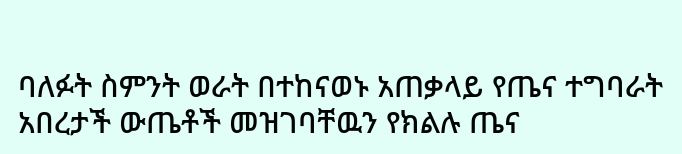ባለፉት ስምንት ወራት በተከናወኑ አጠቃላይ የጤና ተግባራት አበረታች ውጤቶች መዝገባቸዉን የክልሉ ጤና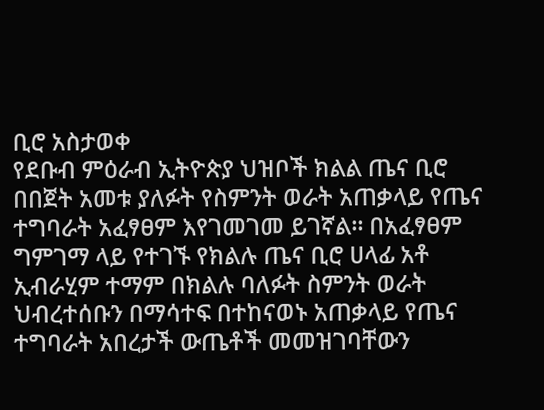ቢሮ አስታወቀ
የደቡብ ምዕራብ ኢትዮጵያ ህዝቦች ክልል ጤና ቢሮ በበጀት አመቱ ያለፉት የስምንት ወራት አጠቃላይ የጤና ተግባራት አፈፃፀም እየገመገመ ይገኛል። በአፈፃፀም ግምገማ ላይ የተገኙ የክልሉ ጤና ቢሮ ሀላፊ አቶ ኢብራሂም ተማም በክልሉ ባለፉት ስምንት ወራት ህብረተሰቡን በማሳተፍ በተከናወኑ አጠቃላይ የጤና ተግባራት አበረታች ውጤቶች መመዝገባቸውን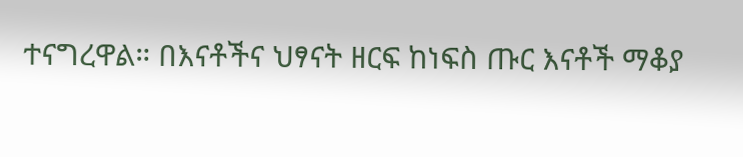ተናግረዋል። በእናቶችና ህፃናት ዘርፍ ከነፍስ ጡር እናቶች ማቆያ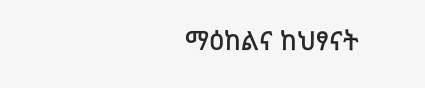ማዕከልና ከህፃናት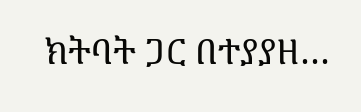ክትባት ጋር በተያያዘ…